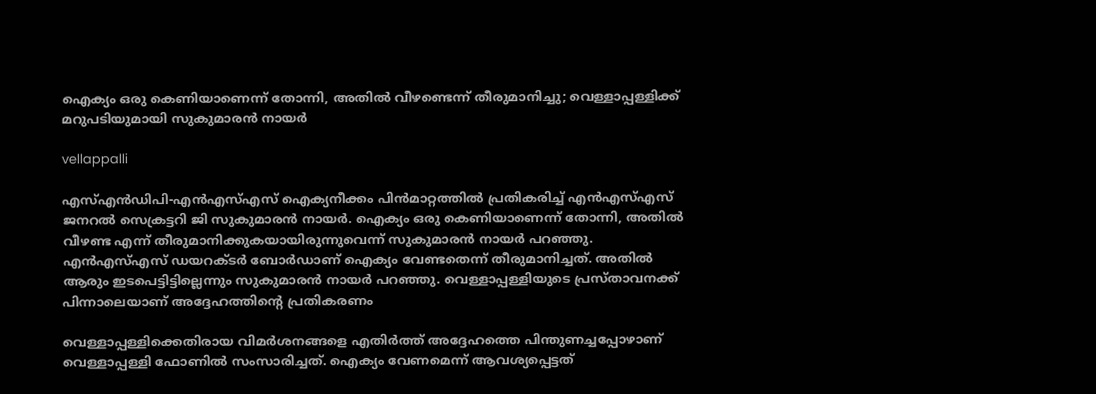ഐക്യം ഒരു കെണിയാണെന്ന് തോന്നി, അതിൽ വീഴണ്ടെന്ന് തീരുമാനിച്ചു; വെള്ളാപ്പള്ളിക്ക് മറുപടിയുമായി സുകുമാരൻ നായർ

vellappalli

എസ്എൻഡിപി-എൻഎസ്എസ് ഐക്യനീക്കം പിൻമാറ്റത്തിൽ പ്രതികരിച്ച് എൻഎസ്എസ് ജനറൽ സെക്രട്ടറി ജി സുകുമാരൻ നായർ. ഐക്യം ഒരു കെണിയാണെന്ന് തോന്നി, അതിൽ വീഴണ്ട എന്ന് തീരുമാനിക്കുകയായിരുന്നുവെന്ന് സുകുമാരൻ നായർ പറഞ്ഞു. എൻഎസ്എസ് ഡയറക്ടർ ബോർഡാണ് ഐക്യം വേണ്ടതെന്ന് തീരുമാനിച്ചത്. അതിൽ ആരും ഇടപെട്ടിട്ടില്ലെന്നും സുകുമാരൻ നായർ പറഞ്ഞു. വെള്ളാപ്പള്ളിയുടെ പ്രസ്താവനക്ക് പിന്നാലെയാണ് അദ്ദേഹത്തിന്റെ പ്രതികരണം

വെള്ളാപ്പള്ളിക്കെതിരായ വിമർശനങ്ങളെ എതിർത്ത് അദ്ദേഹത്തെ പിന്തുണച്ചപ്പോഴാണ് വെള്ളാപ്പള്ളി ഫോണിൽ സംസാരിച്ചത്. ഐക്യം വേണമെന്ന് ആവശ്യപ്പെട്ടത്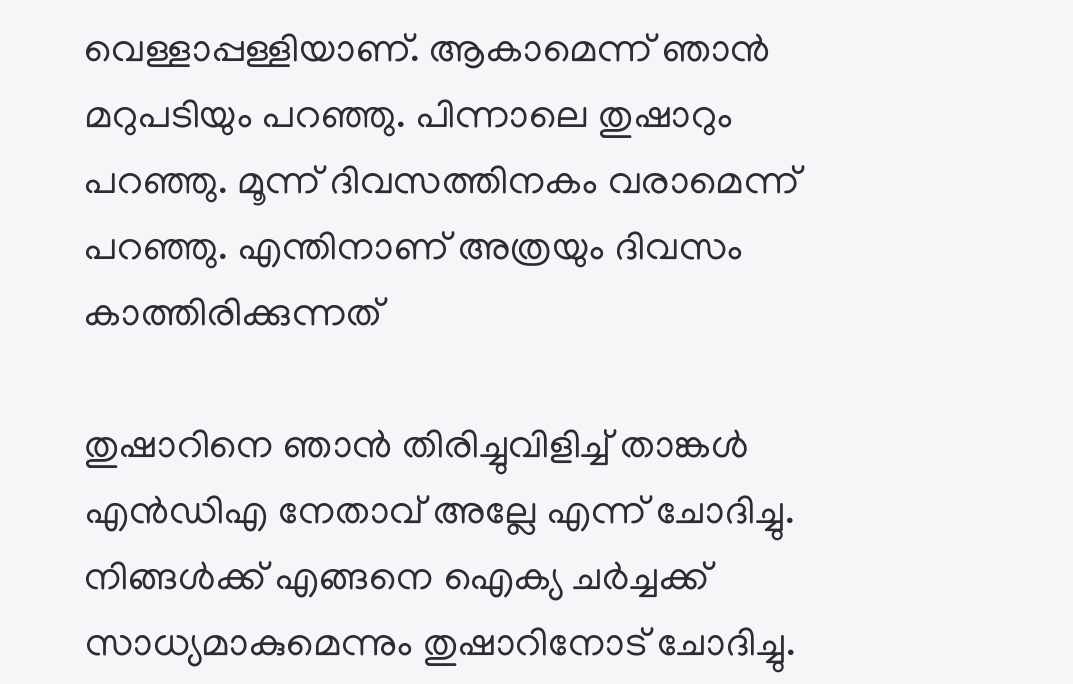വെള്ളാപ്പള്ളിയാണ്. ആകാമെന്ന് ഞാൻ മറുപടിയും പറഞ്ഞു. പിന്നാലെ തുഷാറും പറഞ്ഞു. മൂന്ന് ദിവസത്തിനകം വരാമെന്ന് പറഞ്ഞു. എന്തിനാണ് അത്രയും ദിവസം കാത്തിരിക്കുന്നത്

തുഷാറിനെ ഞാൻ തിരിച്ചുവിളിച്ച് താങ്കൾ എൻഡിഎ നേതാവ് അല്ലേ എന്ന് ചോദിച്ചു. നിങ്ങൾക്ക് എങ്ങനെ ഐക്യ ചർച്ചക്ക് സാധ്യമാകുമെന്നും തുഷാറിനോട് ചോദിച്ചു.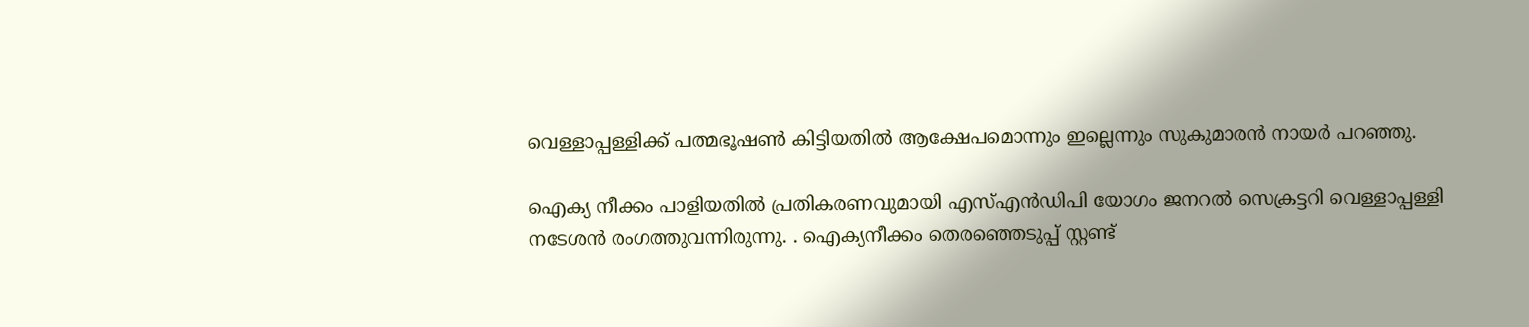വെള്ളാപ്പള്ളിക്ക് പത്മഭൂഷൺ കിട്ടിയതിൽ ആക്ഷേപമൊന്നും ഇല്ലെന്നും സുകുമാരൻ നായർ പറഞ്ഞു.

ഐക്യ നീക്കം പാളിയതിൽ പ്രതികരണവുമായി എസ്എൻഡിപി യോഗം ജനറൽ സെക്രട്ടറി വെള്ളാപ്പള്ളി നടേശൻ രംഗത്തുവന്നിരുന്നു. . ഐക്യനീക്കം തെരഞ്ഞെടുപ്പ് സ്റ്റണ്ട്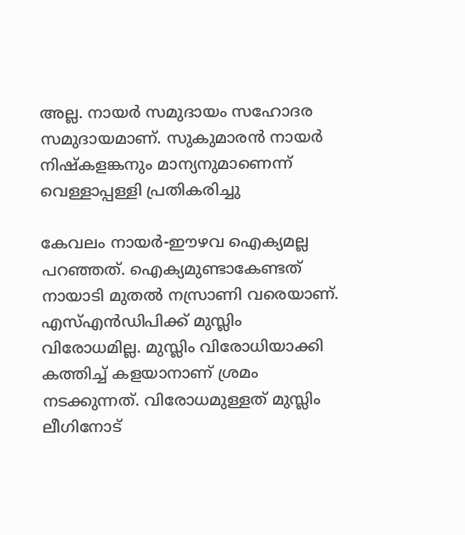അല്ല. നായർ സമുദായം സഹോദര സമുദായമാണ്. സുകുമാരൻ നായർ നിഷ്‌കളങ്കനും മാന്യനുമാണെന്ന് വെള്ളാപ്പള്ളി പ്രതികരിച്ചു

കേവലം നായർ-ഈഴവ ഐക്യമല്ല പറഞ്ഞത്. ഐക്യമുണ്ടാകേണ്ടത് നായാടി മുതൽ നസ്രാണി വരെയാണ്. എസ്എൻഡിപിക്ക് മുസ്ലിം വിരോധമില്ല. മുസ്ലിം വിരോധിയാക്കി കത്തിച്ച് കളയാനാണ് ശ്രമം നടക്കുന്നത്. വിരോധമുള്ളത് മുസ്ലിം ലീഗിനോട്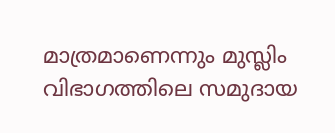മാത്രമാണെന്നും മുസ്ലിം വിഭാഗത്തിലെ സമുദായ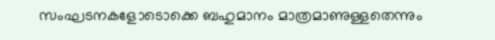സംഘടനകളോടൊക്കെ ബഹുമാനം മാത്രമാണുള്ളതെന്നും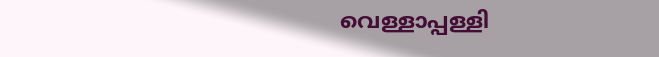വെള്ളാപ്പള്ളി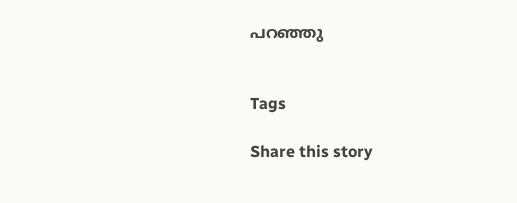പറഞ്ഞു


Tags

Share this story